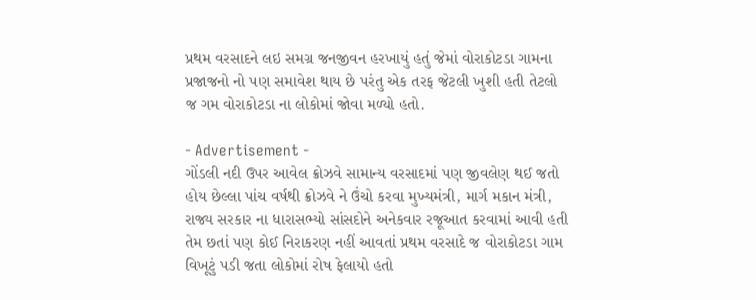પ્રથમ વરસાદને લઇ સમગ્ર જનજીવન હરખાયું હતું જેમાં વોરાકોટડા ગામના પ્રજાજનો નો પણ સમાવેશ થાય છે પરંતુ એક તરફ જેટલી ખુશી હતી તેટલો જ ગમ વોરાકોટડા ના લોકોમાં જોવા મળ્યો હતો.

- Advertisement -
ગોંડલી નદી ઉપર આવેલ ક્રોઝવે સામાન્ય વરસાદમાં પણ જીવલેણ થઈ જતો હોય છેલ્લા પાંચ વર્ષથી ક્રોઝવે ને ઉંચો કરવા મુખ્યમંત્રી, માર્ગ મકાન મંત્રી, રાજ્ય સરકાર ના ધારાસભ્યો સાંસદોને અનેકવાર રજૂઆત કરવામાં આવી હતી તેમ છતાં પણ કોઈ નિરાકરણ નહીં આવતાં પ્રથમ વરસાદે જ વોરાકોટડા ગામ વિખૂટું પડી જતા લોકોમાં રોષ ફેલાયો હતો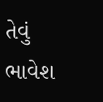તેવું ભાવેશ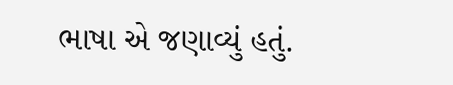ભાષા એ જણાવ્યું હતું.